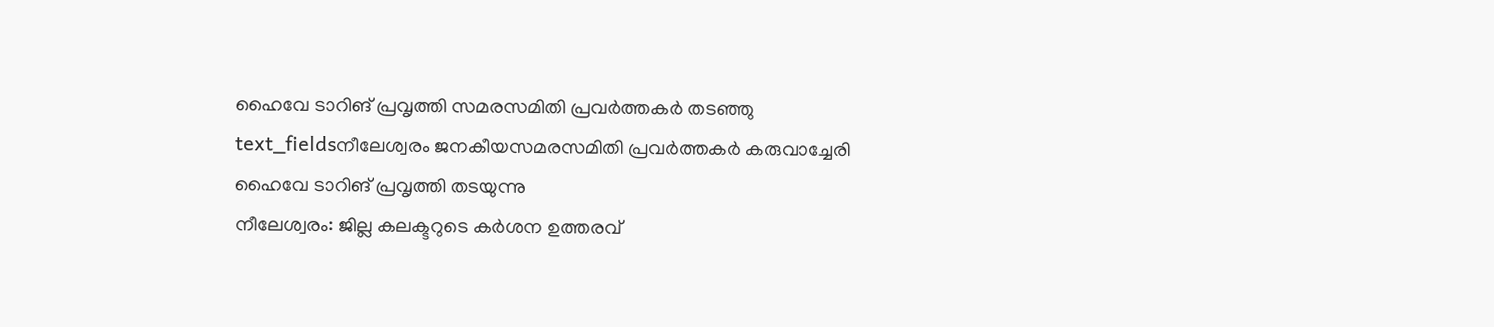ഹൈവേ ടാറിങ് പ്രവൃത്തി സമരസമിതി പ്രവർത്തകർ തടഞ്ഞു
text_fieldsനീലേശ്വരം ജനകീയസമരസമിതി പ്രവർത്തകർ കരുവാച്ചേരി ഹൈവേ ടാറിങ് പ്രവൃത്തി തടയുന്നു
നീലേശ്വരം: ജില്ല കലക്ടറുടെ കർശന ഉത്തരവ്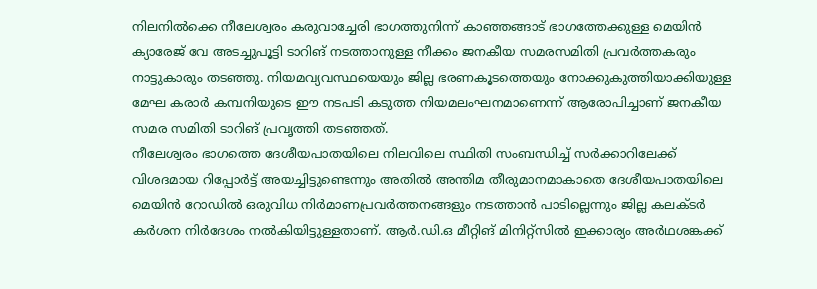നിലനിൽക്കെ നീലേശ്വരം കരുവാച്ചേരി ഭാഗത്തുനിന്ന് കാഞ്ഞങ്ങാട് ഭാഗത്തേക്കുള്ള മെയിൻ ക്യാരേജ് വേ അടച്ചുപൂട്ടി ടാറിങ് നടത്താനുള്ള നീക്കം ജനകീയ സമരസമിതി പ്രവർത്തകരും നാട്ടുകാരും തടഞ്ഞു. നിയമവ്യവസ്ഥയെയും ജില്ല ഭരണകൂടത്തെയും നോക്കുകുത്തിയാക്കിയുള്ള മേഘ കരാർ കമ്പനിയുടെ ഈ നടപടി കടുത്ത നിയമലംഘനമാണെന്ന് ആരോപിച്ചാണ് ജനകീയ സമര സമിതി ടാറിങ് പ്രവൃത്തി തടഞ്ഞത്.
നീലേശ്വരം ഭാഗത്തെ ദേശീയപാതയിലെ നിലവിലെ സ്ഥിതി സംബന്ധിച്ച് സർക്കാറിലേക്ക് വിശദമായ റിപ്പോർട്ട് അയച്ചിട്ടുണ്ടെന്നും അതിൽ അന്തിമ തീരുമാനമാകാതെ ദേശീയപാതയിലെ മെയിൻ റോഡിൽ ഒരുവിധ നിർമാണപ്രവർത്തനങ്ങളും നടത്താൻ പാടില്ലെന്നും ജില്ല കലക്ടർ കർശന നിർദേശം നൽകിയിട്ടുള്ളതാണ്. ആർ.ഡി.ഒ മീറ്റിങ് മിനിറ്റ്സിൽ ഇക്കാര്യം അർഥശങ്കക്ക്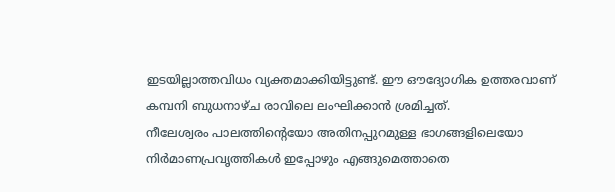ഇടയില്ലാത്തവിധം വ്യക്തമാക്കിയിട്ടുണ്ട്. ഈ ഔദ്യോഗിക ഉത്തരവാണ് കമ്പനി ബുധനാഴ്ച രാവിലെ ലംഘിക്കാൻ ശ്രമിച്ചത്.
നീലേശ്വരം പാലത്തിന്റെയോ അതിനപ്പുറമുള്ള ഭാഗങ്ങളിലെയോ നിർമാണപ്രവൃത്തികൾ ഇപ്പോഴും എങ്ങുമെത്താതെ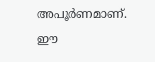അപൂർണമാണ്. ഈ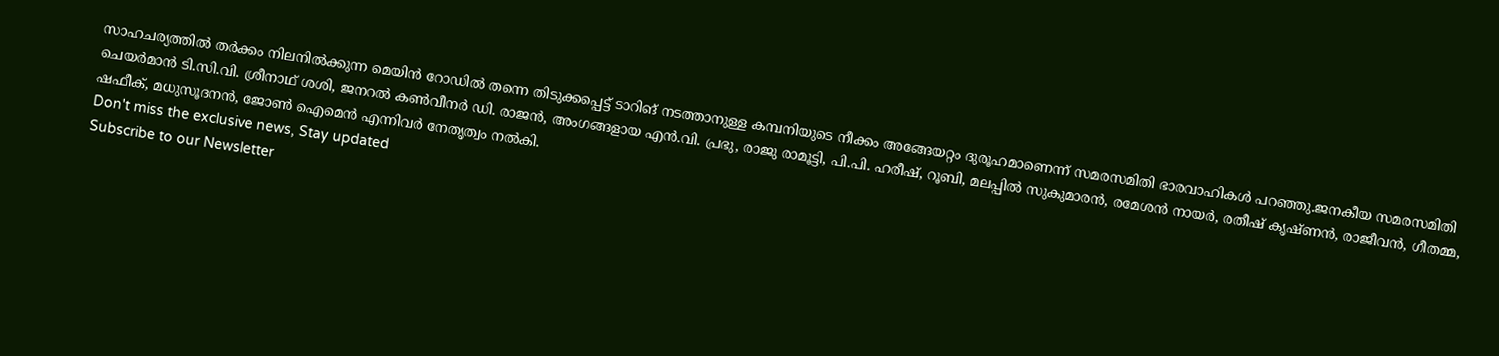സാഹചര്യത്തിൽ തർക്കം നിലനിൽക്കുന്ന മെയിൻ റോഡിൽ തന്നെ തിടുക്കപ്പെട്ട് ടാറിങ് നടത്താനുള്ള കമ്പനിയുടെ നീക്കം അങ്ങേയറ്റം ദുരൂഹമാണെന്ന് സമരസമിതി ഭാരവാഹികൾ പറഞ്ഞു.ജനകീയ സമരസമിതി ചെയർമാൻ ടി.സി.വി. ശ്രീനാഥ് ശശി, ജനറൽ കൺവീനർ ഡി. രാജൻ, അംഗങ്ങളായ എൻ.വി. പ്രഭു, രാജു രാമൂട്ടി, പി.പി. ഹരീഷ്, റൂബി, മലപ്പിൽ സുകുമാരൻ, രമേശൻ നായർ, രതീഷ് കൃഷ്ണൻ, രാജീവൻ, ഗീതമ്മ, ഷഫീക്, മധുസൂദനൻ, ജോൺ ഐമെൻ എന്നിവർ നേതൃത്വം നൽകി.
Don't miss the exclusive news, Stay updated
Subscribe to our Newsletter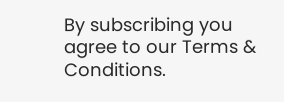By subscribing you agree to our Terms & Conditions.